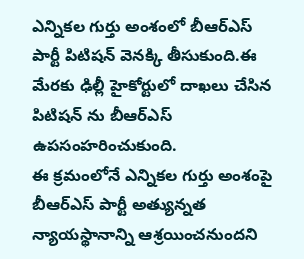ఎన్నికల గుర్తు అంశంలో బీఆర్ఎస్ పార్టీ పిటిషన్ వెనక్కి తీసుకుంది.ఈ మేరకు ఢిల్లీ హైకోర్టులో దాఖలు చేసిన పిటిషన్ ను బీఆర్ఎస్ ఉపసంహరించుకుంది.
ఈ క్రమంలోనే ఎన్నికల గుర్తు అంశంపై బీఆర్ఎస్ పార్టీ అత్యున్నత న్యాయస్థానాన్ని ఆశ్రయించనుందని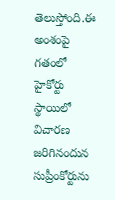తెలుస్తోంది.ఈ అంశంపై గతంలో హైకోర్టు స్థాయిలో విచారణ జరిగినందున సుప్రీంకోర్టును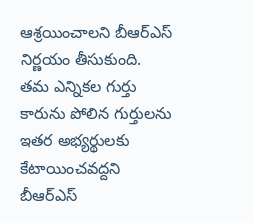ఆశ్రయించాలని బీఆర్ఎస్ నిర్ణయం తీసుకుంది.
తమ ఎన్నికల గుర్తు కారును పోలిన గుర్తులను ఇతర అభ్యర్థులకు కేటాయించవద్దని బీఆర్ఎస్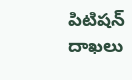పిటిషన్ దాఖలు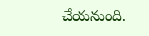చేయనుంది.